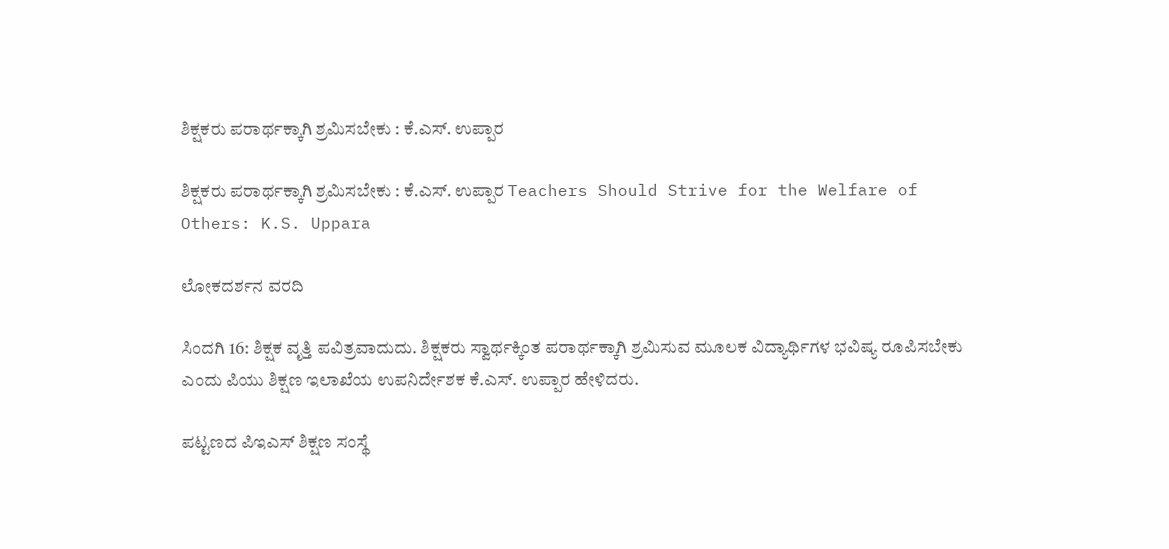ಶಿಕ್ಷಕರು ಪರಾರ್ಥಕ್ಕಾಗಿ ಶ್ರಮಿಸಬೇಕು : ಕೆ.ಎಸ್‌. ಉಪ್ಪಾರ

ಶಿಕ್ಷಕರು ಪರಾರ್ಥಕ್ಕಾಗಿ ಶ್ರಮಿಸಬೇಕು : ಕೆ.ಎಸ್‌. ಉಪ್ಪಾರ Teachers Should Strive for the Welfare of Others: K.S. Uppara

ಲೋಕದರ್ಶನ ವರದಿ

ಸಿಂದಗಿ 16: ಶಿಕ್ಷಕ ವೃತ್ತಿ ಪವಿತ್ರವಾದುದು. ಶಿಕ್ಷಕರು ಸ್ವಾರ್ಥಕ್ಕಿಂತ ಪರಾರ್ಥಕ್ಕಾಗಿ ಶ್ರಮಿಸುವ ಮೂಲಕ ವಿದ್ಯಾರ್ಥಿಗಳ ಭವಿಷ್ಯ ರೂಪಿಸಬೇಕು ಎಂದು ಪಿಯು ಶಿಕ್ಷಣ ಇಲಾಖೆಯ ಉಪನಿರ್ದೇಶಕ ಕೆ.ಎಸ್‌. ಉಪ್ಪಾರ ಹೇಳಿದರು.

ಪಟ್ಟಣದ ಪಿಇಎಸ್ ಶಿಕ್ಷಣ ಸಂಸ್ಥೆ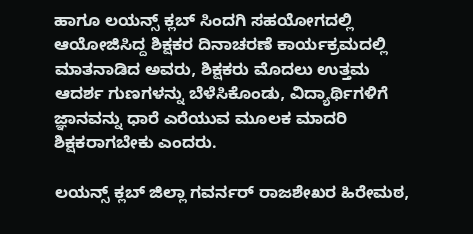ಹಾಗೂ ಲಯನ್ಸ್‌ ಕ್ಲಬ್ ಸಿಂದಗಿ ಸಹಯೋಗದಲ್ಲಿ ಆಯೋಜಿಸಿದ್ದ ಶಿಕ್ಷಕರ ದಿನಾಚರಣೆ ಕಾರ್ಯಕ್ರಮದಲ್ಲಿ ಮಾತನಾಡಿದ ಅವರು, ಶಿಕ್ಷಕರು ಮೊದಲು ಉತ್ತಮ ಆದರ್ಶ ಗುಣಗಳನ್ನು ಬೆಳೆಸಿಕೊಂಡು, ವಿದ್ಯಾರ್ಥಿಗಳಿಗೆ ಜ್ಞಾನವನ್ನು ಧಾರೆ ಎರೆಯುವ ಮೂಲಕ ಮಾದರಿ ಶಿಕ್ಷಕರಾಗಬೇಕು ಎಂದರು.

ಲಯನ್ಸ್‌ ಕ್ಲಬ್ ಜಿಲ್ಲಾ ಗವರ್ನರ್ ರಾಜಶೇಖರ ಹಿರೇಮಠ,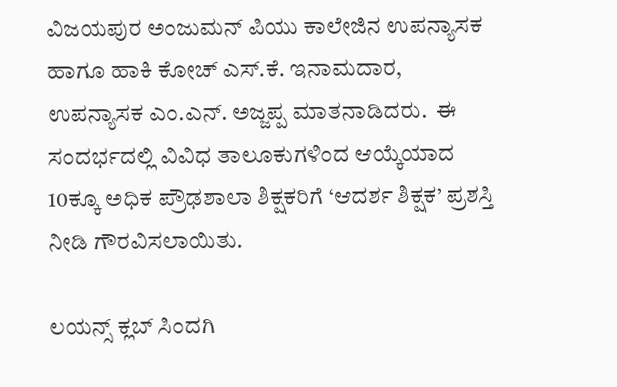ವಿಜಯಪುರ ಅಂಜುಮನ್ ಪಿಯು ಕಾಲೇಜಿನ ಉಪನ್ಯಾಸಕ ಹಾಗೂ ಹಾಕಿ ಕೋಚ್ ಎಸ್‌.ಕೆ. ಇನಾಮದಾರ, ಉಪನ್ಯಾಸಕ ಎಂ.ಎನ್‌. ಅಜ್ಜಪ್ಪ ಮಾತನಾಡಿದರು.  ಈ ಸಂದರ್ಭದಲ್ಲಿ ವಿವಿಧ ತಾಲೂಕುಗಳಿಂದ ಆಯ್ಕೆಯಾದ 10ಕ್ಕೂ ಅಧಿಕ ಪ್ರೌಢಶಾಲಾ ಶಿಕ್ಷಕರಿಗೆ ‘ಆದರ್ಶ ಶಿಕ್ಷಕ’ ಪ್ರಶಸ್ತಿ ನೀಡಿ ಗೌರವಿಸಲಾಯಿತು.

ಲಯನ್ಸ್‌ ಕ್ಲಬ್ ಸಿಂದಗಿ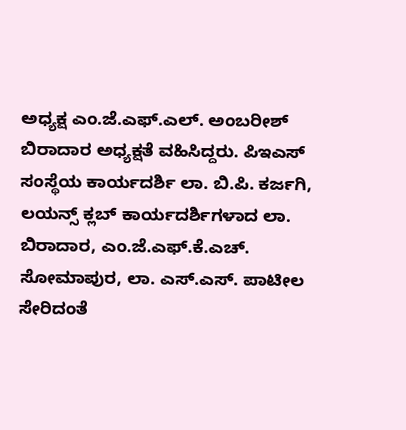ಅಧ್ಯಕ್ಷ ಎಂ.ಜೆ.ಎಫ್‌.ಎಲ್‌. ಅಂಬರೀಶ್ ಬಿರಾದಾರ ಅಧ್ಯಕ್ಷತೆ ವಹಿಸಿದ್ದರು. ಪಿಇಎಸ್ ಸಂಸ್ಥೆಯ ಕಾರ್ಯದರ್ಶಿ ಲಾ. ಬಿ.ಪಿ. ಕರ್ಜಗಿ, ಲಯನ್ಸ್‌ ಕ್ಲಬ್ ಕಾರ್ಯದರ್ಶಿಗಳಾದ ಲಾ. ಬಿರಾದಾರ, ಎಂ.ಜೆ.ಎಫ್‌.ಕೆ.ಎಚ್‌. ಸೋಮಾಪುರ, ಲಾ. ಎಸ್‌.ಎಸ್‌. ಪಾಟೀಲ ಸೇರಿದಂತೆ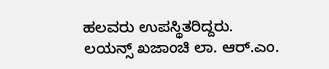ಹಲವರು ಉಪಸ್ಥಿತರಿದ್ದರು. ಲಯನ್ಸ್‌ ಖಜಾಂಚಿ ಲಾ. ಆರ್‌.ಎಂ.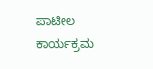ಪಾಟೀಲ ಕಾರ್ಯಕ್ರಮ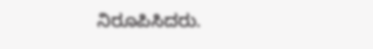ನಿರೂಪಿಸಿದರು.